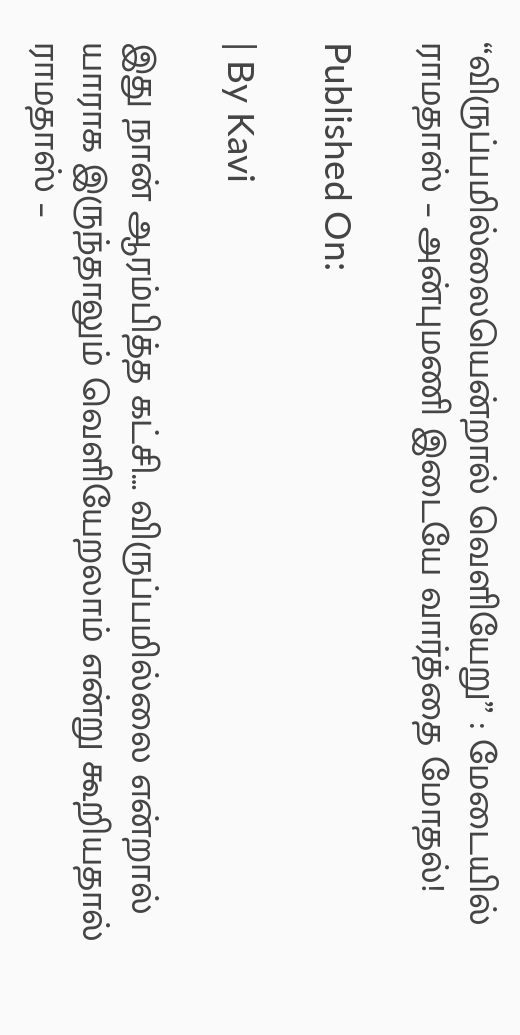“விருப்பமில்லையென்றால் வெளியேறு” : மேடையில் ராமதாஸ் – அன்புமணி இடையே வார்த்தை மோதல்!

Published On:

| By Kavi

இது நான் ஆரம்பித்த கட்சி… விருப்பமில்லை என்றால் யாராக இருந்தாலும் வெளியேறலாம் என்று கூறியதால் ராமதாஸ் –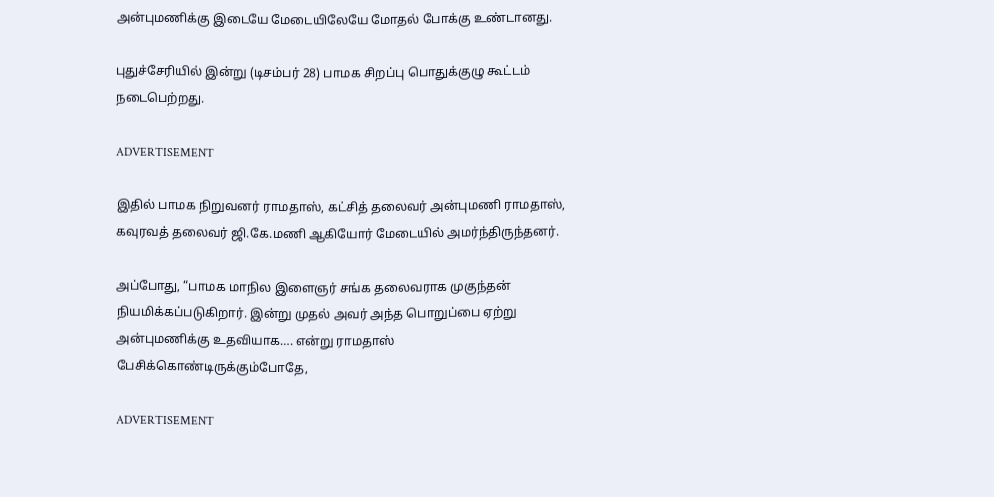அன்புமணிக்கு இடையே மேடையிலேயே மோதல் போக்கு உண்டானது.

புதுச்சேரியில் இன்று (டிசம்பர் 28) பாமக சிறப்பு பொதுக்குழு கூட்டம் நடைபெற்றது.

ADVERTISEMENT

இதில் பாமக நிறுவனர் ராமதாஸ், கட்சித் தலைவர் அன்புமணி ராமதாஸ், கவுரவத் தலைவர் ஜி.கே.மணி ஆகியோர் மேடையில் அமர்ந்திருந்தனர்.

அப்போது, “பாமக மாநில இளைஞர் சங்க தலைவராக முகுந்தன் நியமிக்கப்படுகிறார். இன்று முதல் அவர் அந்த பொறுப்பை ஏற்று அன்புமணிக்கு உதவியாக…. என்று ராமதாஸ் பேசிக்கொண்டிருக்கும்போதே,

ADVERTISEMENT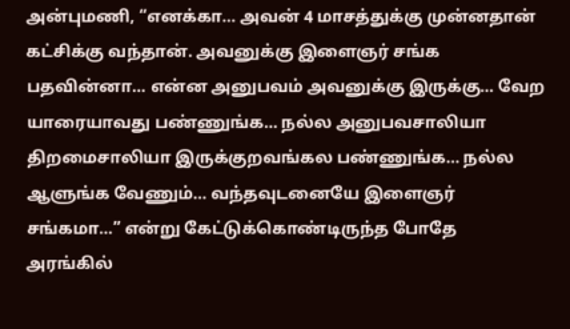அன்புமணி, “எனக்கா… அவன் 4 மாசத்துக்கு முன்னதான் கட்சிக்கு வந்தான். அவனுக்கு இளைஞர் சங்க பதவின்னா… என்ன அனுபவம் அவனுக்கு இருக்கு… வேற யாரையாவது பண்ணுங்க… நல்ல அனுபவசாலியா திறமைசாலியா இருக்குறவங்கல பண்ணுங்க… நல்ல ஆளுங்க வேணும்… வந்தவுடனையே இளைஞர் சங்கமா…” என்று கேட்டுக்கொண்டிருந்த போதே அரங்கில்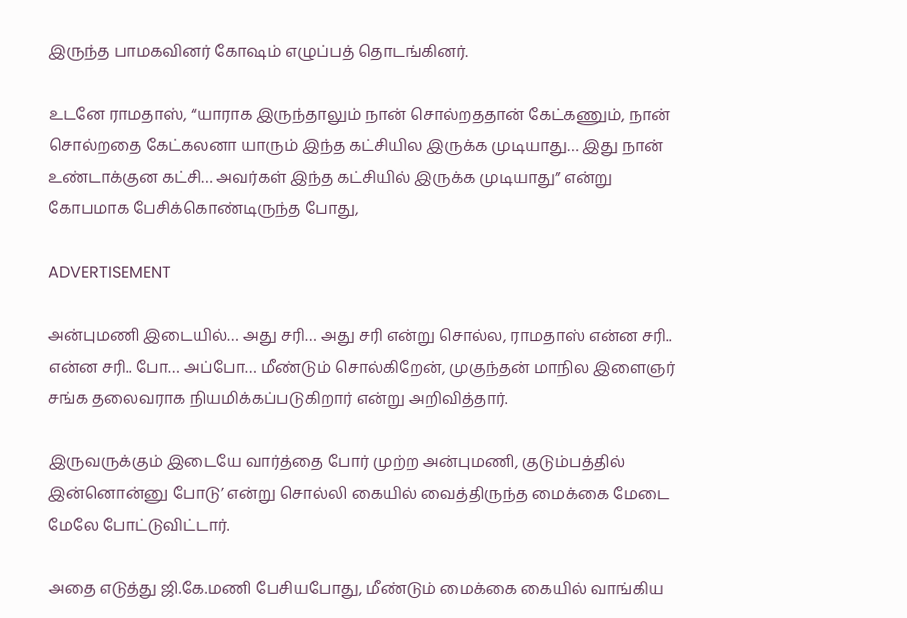இருந்த பாமகவினர் கோஷம் எழுப்பத் தொடங்கினர்.

உடனே ராமதாஸ், “யாராக இருந்தாலும் நான் சொல்றததான் கேட்கணும், நான் சொல்றதை கேட்கலனா யாரும் இந்த கட்சியில இருக்க முடியாது… இது நான் உண்டாக்குன கட்சி… அவர்கள் இந்த கட்சியில் இருக்க முடியாது” என்று கோபமாக பேசிக்கொண்டிருந்த போது,

ADVERTISEMENT

அன்புமணி இடையில்… அது சரி… அது சரி என்று சொல்ல, ராமதாஸ் என்ன சரி.. என்ன சரி.. போ… அப்போ… மீண்டும் சொல்கிறேன், முகுந்தன் மாநில இளைஞர் சங்க தலைவராக நியமிக்கப்படுகிறார் என்று அறிவித்தார்.

இருவருக்கும் இடையே வார்த்தை போர் முற்ற அன்புமணி, குடும்பத்தில் இன்னொன்னு போடு’ என்று சொல்லி கையில் வைத்திருந்த மைக்கை மேடை மேலே போட்டுவிட்டார்.

அதை எடுத்து ஜி.கே.மணி பேசியபோது, மீண்டும் மைக்கை கையில் வாங்கிய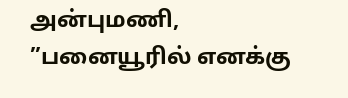அன்புமணி, ”பனையூரில் எனக்கு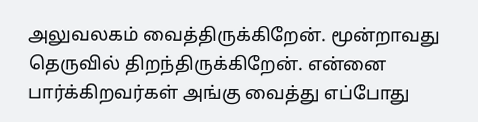அலுவலகம் வைத்திருக்கிறேன். மூன்றாவது தெருவில் திறந்திருக்கிறேன். என்னை பார்க்கிறவர்கள் அங்கு வைத்து எப்போது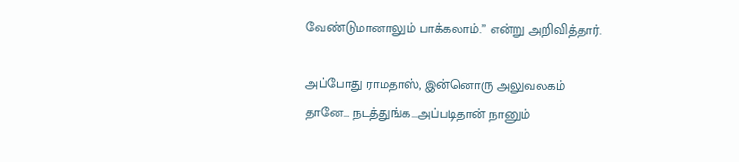வேண்டுமானாலும் பாக்கலாம்.” என்று அறிவித்தார்.

அப்போது ராமதாஸ், இன்னொரு அலுவலகம் தானே… நடத்துங்க…அப்படிதான் நானும்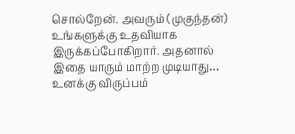சொல்றேன். அவரும் (முகுந்தன்) உங்களுக்கு உதவியாக இருக்கப்போகிறார். அதனால் இதை யாரும் மாற்ற முடியாது… உனக்கு விருப்பம்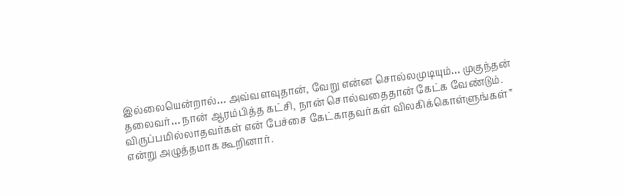இல்லையென்றால்… அவ்வளவுதான், வேறு என்ன சொல்லமுடியும்… முகுந்தன் தலைவர்… நான் ஆரம்பித்த கட்சி, நான் சொல்வதைதான் கேட்க வேண்டும். விருப்பமில்லாதவர்கள் என் பேச்சை கேட்காதவர்கள் விலகிக்கொள்ளுங்கள்” என்று அழுத்தமாக கூறினார்.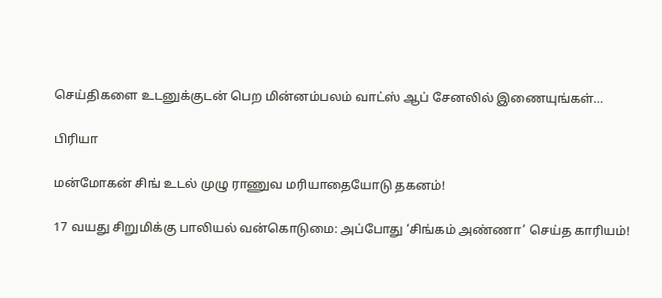செய்திகளை உடனுக்குடன் பெற மின்னம்பலம் வாட்ஸ் ஆப் சேனலில் இணையுங்கள்…

பிரியா

மன்மோகன் சிங் உடல் முழு ராணுவ மரியாதையோடு தகனம்!

17 வயது சிறுமிக்கு பாலியல் வன்கொடுமை: அப்போது ‘சிங்கம் அண்ணா’ செய்த காரியம்!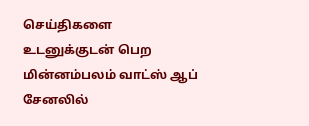செய்திகளை உடனுக்குடன் பெற மின்னம்பலம் வாட்ஸ் ஆப் சேனலில்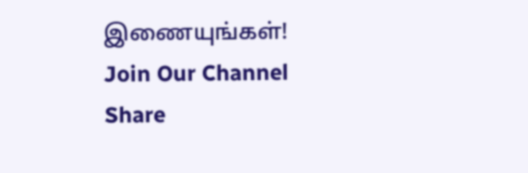இணையுங்கள்!
Join Our Channel
Share